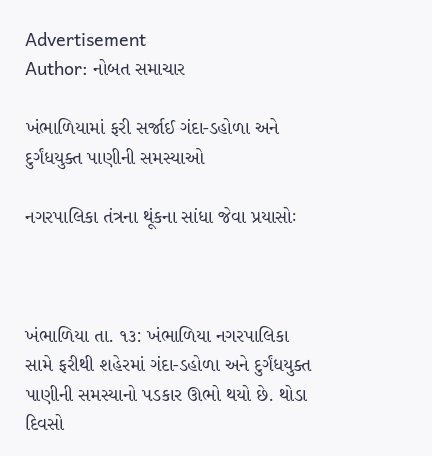Advertisement
Author: નોબત સમાચાર

ખંભાળિયામાં ફરી સર્જાઈ ગંદા-ડહોળા અને દુર્ગંધયુક્ત પાણીની સમસ્યાઓ

નગરપાલિકા તંત્રના થૂંકના સાંધા જેવા પ્રયાસોઃ



ખંભાળિયા તા. ૧૩: ખંભાળિયા નગરપાલિકા સામે ફરીથી શહેરમાં ગંદા-ડહોળા અને દુર્ગંધયુક્ત પાણીની સમસ્યાનો પડકાર ઊભો થયો છે. થોડા દિવસો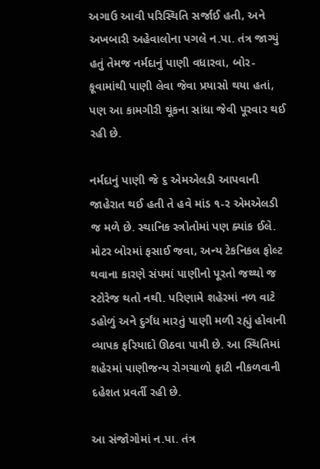અગાઉ આવી પરિસ્થિતિ સર્જાઈ હતી, અને અખબારી અહેવાલોના પગલે ન.પા. તંત્ર જાગ્યું હતું તેમજ નર્મદાનું પાણી વધારવા, બોર-કૂવામાંથી પાણી લેવા જેવા પ્રયાસો થયા હતાં, પણ આ કામગીરી થૂંકના સાંધા જેવી પૂરવાર થઈ રહી છે.

નર્મદાનું પાણી જે ૬ એમએલડી આપવાની જાહેરાત થઈ હતી તે હવે માંડ ૧-ર એમએલડી જ મળે છે. સ્થાનિક સ્ત્રોતોમાં પણ ક્યાંક ઈલે. મોટર બોરમાં ફસાઈ જવા, અન્ય ટેકનિકલ ફોલ્ટ થવાના કારણે સંપમાં પાણીનો પૂરતો જથ્થો જ સ્ટોરેજ થતો નથી. પરિણામે શહેરમાં નળ વાટે ડહોળું અને દુર્ગંધ મારતું પાણી મળી રહ્યું હોવાની વ્યાપક ફરિયાદો ઊઠવા પામી છે. આ સ્થિતિમાં શહેરમાં પાણીજન્ય રોગચાળો ફાટી નીકળવાની દહેશત પ્રવર્તી રહી છે.

આ સંજોગોમાં ન.પા. તંત્ર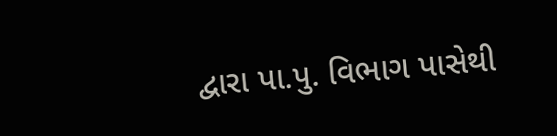દ્વારા પા.પુ. વિભાગ પાસેથી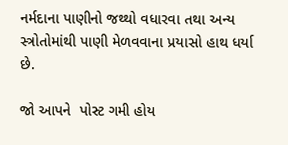નર્મદાના પાણીનો જથ્થો વધારવા તથા અન્ય સ્ત્રોતોમાંથી પાણી મેળવવાના પ્રયાસો હાથ ધર્યા છે.

જો આપને  પોસ્ટ ગમી હોય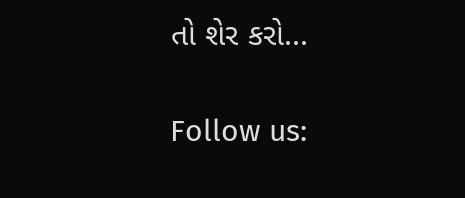તો શેર કરો...

Follow us: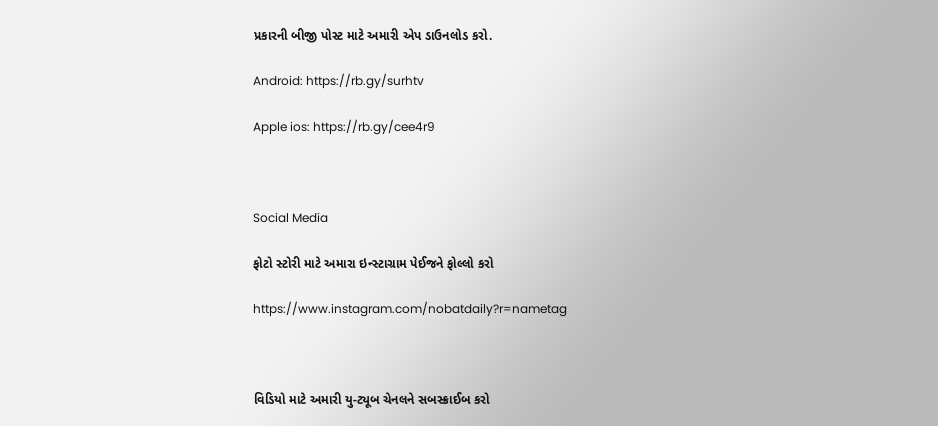પ્રકારની બીજી પોસ્ટ માટે અમારી એપ ડાઉનલોડ કરો.

Android: https://rb.gy/surhtv

Apple ios: https://rb.gy/cee4r9



Social Media

ફોટો સ્ટોરી માટે અમારા ઇન્સ્ટાગ્રામ પેઈજને ફોલ્લો કરો

https://www.instagram.com/nobatdaily?r=nametag



વિડિયો માટે અમારી યુ-ટ્યૂબ ચેનલને સબસ્ક્રાઈબ કરો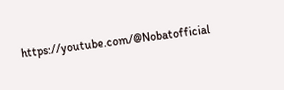https://youtube.com/@Nobatofficial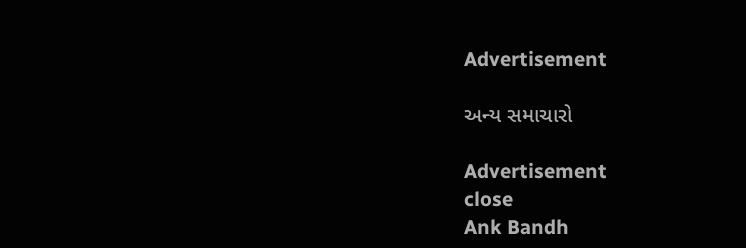Advertisement

અન્ય સમાચારો

Advertisement
close
Ank Bandh